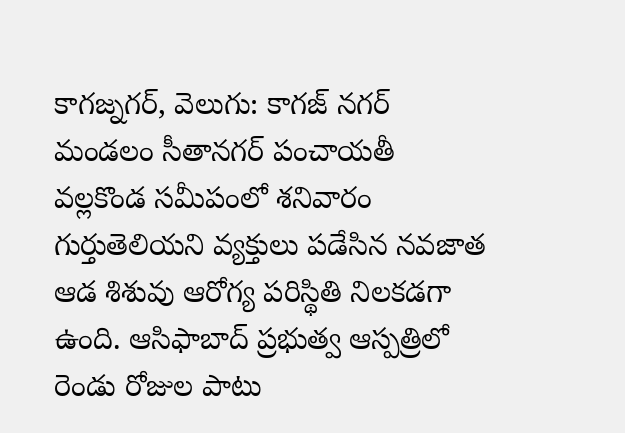కాగజ్నగర్, వెలుగు: కాగజ్ నగర్ మండలం సీతానగర్ పంచాయతీ వల్లకొండ సమీపంలో శనివారం గుర్తుతెలియని వ్యక్తులు పడేసిన నవజాత ఆడ శిశువు ఆరోగ్య పరిస్థితి నిలకడగా ఉంది. ఆసిఫాబాద్ ప్రభుత్వ ఆస్పత్రిలో రెండు రోజుల పాటు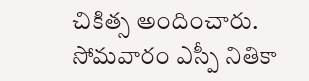చికిత్స అందించారు. సోమవారం ఎస్పీ నితికా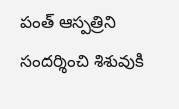పంత్ ఆస్పత్రిని సందర్శించి శిశువుకి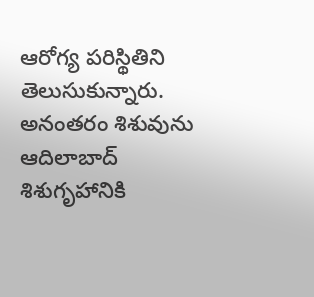ఆరోగ్య పరిస్థితిని తెలుసుకున్నారు. అనంతరం శిశువును ఆదిలాబాద్ శిశుగృహానికి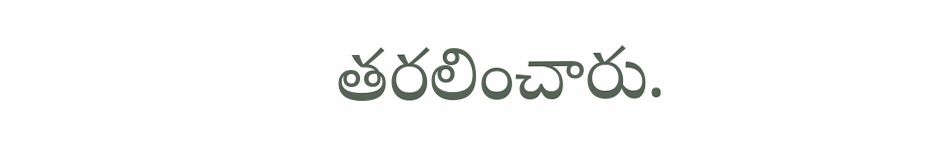తరలించారు.